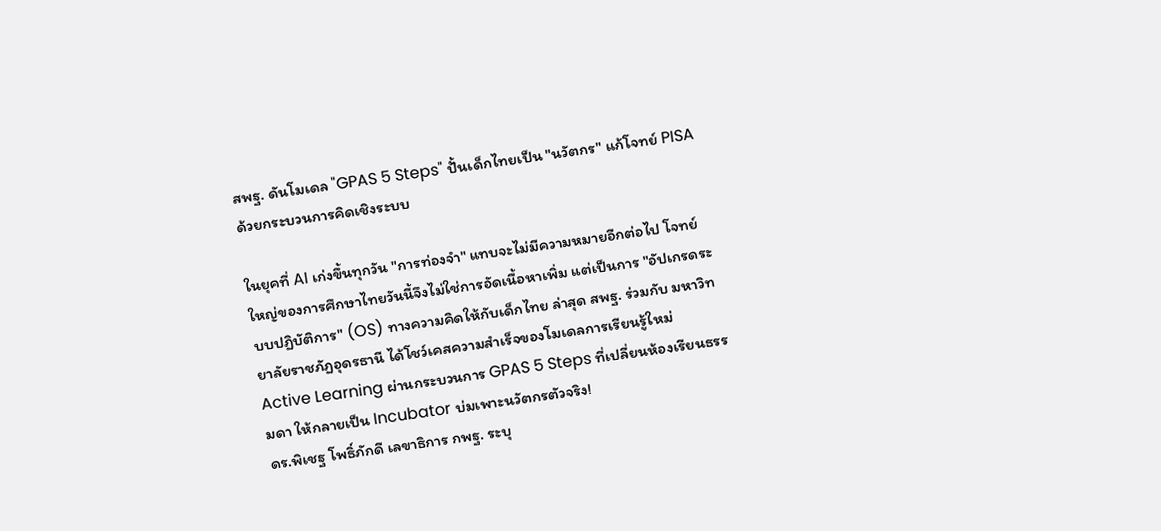สพฐ. ดันโมเดล "GPAS 5 Steps" ปั้นเด็กไทยเป็น "นวัตกร" แก้โจทย์ PISA ด้วยกระบวนการคิดเชิงระบบ

ในยุคที่ AI เก่งขึ้นทุกวัน "การท่องจำ" แทบจะไม่มีความหมายอีกต่อไป โจทย์ใหญ่ของการศึกษาไทยวันนี้จึงไม่ใช่การอัดเนื้อหาเพิ่ม แต่เป็นการ "อัปเกรดระบบปฏิบัติการ" (OS) ทางความคิดให้กับเด็กไทย ล่าสุด สพฐ. ร่วมกับ มหาวิทยาลัยราชภัฏอุดรธานี ได้โชว์เคสความสำเร็จของโมเดลการเรียนรู้ใหม่ Active Learning ผ่านกระบวนการ GPAS 5 Steps ที่เปลี่ยนห้องเรียนธรรมดา ให้กลายเป็น Incubator บ่มเพาะนวัตกรตัวจริง!
ดร.พิเชฐ โพธิ์ภักดี เลขาธิการ กพฐ. ระบุ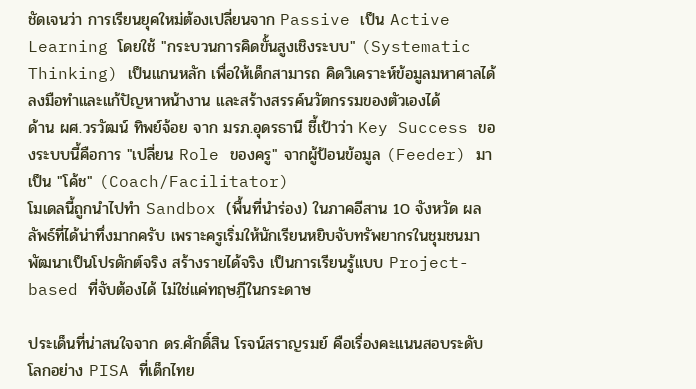ชัดเจนว่า การเรียนยุคใหม่ต้องเปลี่ยนจาก Passive เป็น Active Learning โดยใช้ "กระบวนการคิดขั้นสูงเชิงระบบ" (Systematic Thinking) เป็นแกนหลัก เพื่อให้เด็กสามารถ คิดวิเคราะห์ข้อมูลมหาศาลได้ ลงมือทำและแก้ปัญหาหน้างาน และสร้างสรรค์นวัตกรรมของตัวเองได้
ด้าน ผศ.วรวัฒน์ ทิพย์จ้อย จาก มรภ.อุดรธานี ชี้เป้าว่า Key Success ของระบบนี้คือการ "เปลี่ยน Role ของครู" จากผู้ป้อนข้อมูล (Feeder) มาเป็น "โค้ช" (Coach/Facilitator)
โมเดลนี้ถูกนำไปทำ Sandbox (พื้นที่นำร่อง) ในภาคอีสาน 10 จังหวัด ผลลัพธ์ที่ได้น่าทึ่งมากครับ เพราะครูเริ่มให้นักเรียนหยิบจับทรัพยากรในชุมชนมาพัฒนาเป็นโปรดักต์จริง สร้างรายได้จริง เป็นการเรียนรู้แบบ Project-based ที่จับต้องได้ ไม่ใช่แค่ทฤษฎีในกระดาษ

ประเด็นที่น่าสนใจจาก ดร.ศักดิ์สิน โรจน์สราญรมย์ คือเรื่องคะแนนสอบระดับโลกอย่าง PISA ที่เด็กไทย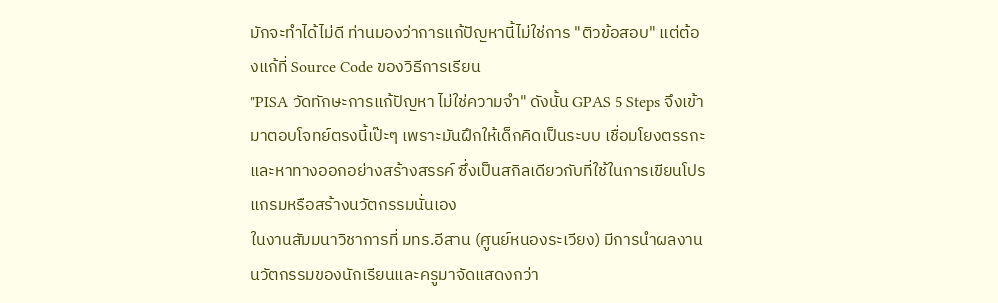มักจะทำได้ไม่ดี ท่านมองว่าการแก้ปัญหานี้ไม่ใช่การ "ติวข้อสอบ" แต่ต้องแก้ที่ Source Code ของวิธีการเรียน
"PISA วัดทักษะการแก้ปัญหา ไม่ใช่ความจำ" ดังนั้น GPAS 5 Steps จึงเข้ามาตอบโจทย์ตรงนี้เป๊ะๆ เพราะมันฝึกให้เด็กคิดเป็นระบบ เชื่อมโยงตรรกะ และหาทางออกอย่างสร้างสรรค์ ซึ่งเป็นสกิลเดียวกับที่ใช้ในการเขียนโปรแกรมหรือสร้างนวัตกรรมนั่นเอง
ในงานสัมมนาวิชาการที่ มทร.อีสาน (ศูนย์หนองระเวียง) มีการนำผลงานนวัตกรรมของนักเรียนและครูมาจัดแสดงกว่า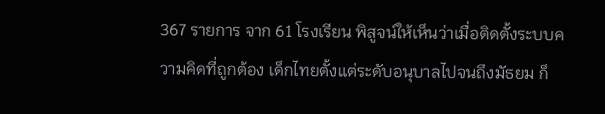367 รายการ จาก 61 โรงเรียน พิสูจน์ให้เห็นว่าเมื่อติดตั้งระบบความคิดที่ถูกต้อง เด็กไทยตั้งแต่ระดับอนุบาลไปจนถึงมัธยม ก็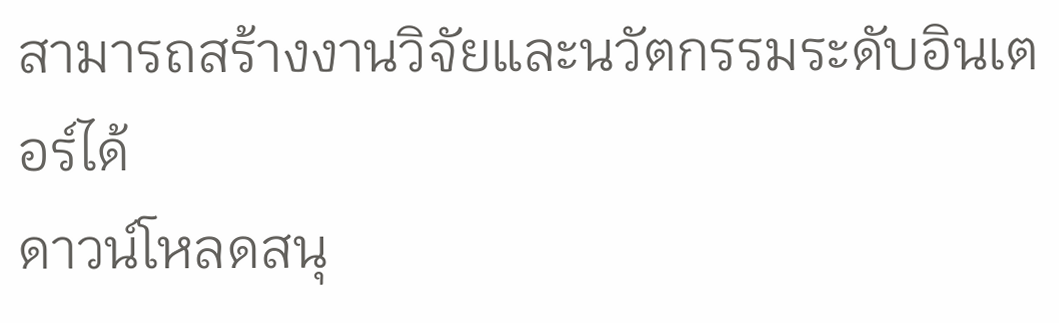สามารถสร้างงานวิจัยและนวัตกรรมระดับอินเตอร์ได้
ดาวน์โหลดสนุ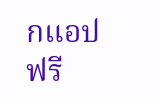กแอปฟรี